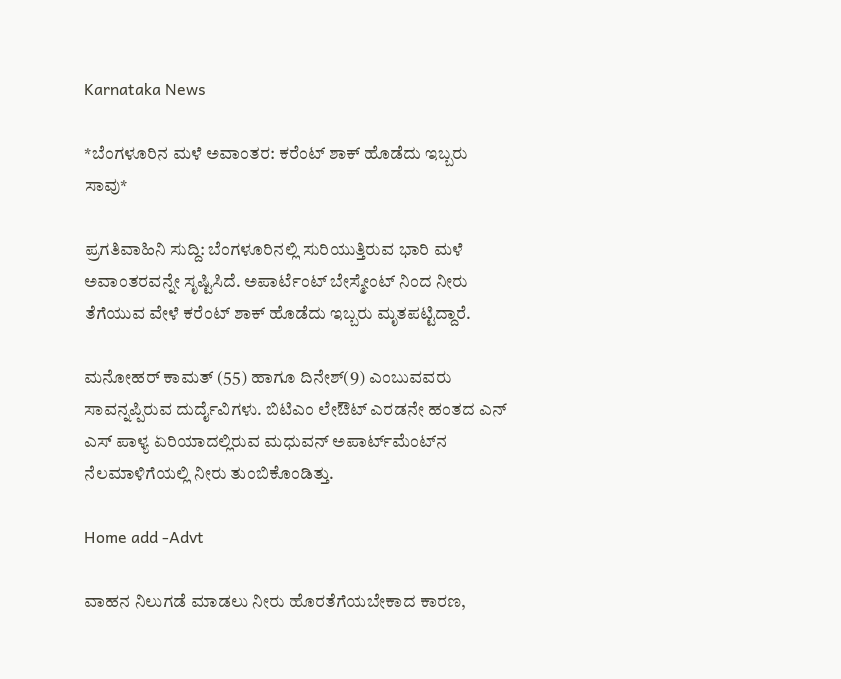Karnataka News

*ಬೆಂಗಳೂರಿನ ಮಳೆ ಅವಾಂತರ: ಕರೆಂಟ್ ಶಾಕ್ ಹೊಡೆದು ಇಬ್ಬರು ಸಾವು*

ಪ್ರಗತಿವಾಹಿನಿ ಸುದ್ದಿ: ಬೆಂಗಳೂರಿನಲ್ಲಿ ಸುರಿಯುತ್ತಿರುವ ಭಾರಿ ಮಳೆ ಅವಾಂತರವನ್ನೇ ಸೃಷ್ಟಿಸಿದೆ. ಅಪಾರ್ಟೆಂಟ್ ಬೇಸ್ಮೇಂಟ್ ನಿಂದ ನೀರು ತೆಗೆಯುವ ವೇಳೆ ಕರೆಂಟ್ ಶಾಕ್ ಹೊಡೆದು ಇಬ್ಬರು ಮೃತಪಟ್ಟಿದ್ದಾರೆ.

ಮನೋಹರ್ ಕಾಮತ್ (55) ಹಾಗೂ ದಿನೇಶ್(9) ಎಂಬುವವರು ಸಾವನ್ನಪ್ಪಿರುವ ದುರ್ದೈವಿಗಳು. ಬಿಟಿಎಂ ಲೇಔಟ್ ಎರಡನೇ ಹಂತದ ಎನ್ ಎಸ್ ಪಾಳ್ಯ ಏರಿಯಾದಲ್ಲಿರುವ ಮಧುವನ್ ಅಪಾರ್ಟ್‌ಮೆಂಟ್‌ನ ನೆಲಮಾಳಿಗೆಯಲ್ಲಿ ನೀರು ತುಂಬಿಕೊಂಡಿತ್ತು.

Home add -Advt

ವಾಹನ ನಿಲುಗಡೆ ಮಾಡಲು ನೀರು ಹೊರತೆಗೆಯಬೇಕಾದ ಕಾರಣ,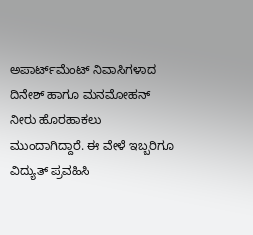ಅಪಾರ್ಟ್‌ಮೆಂಟ್ ನಿವಾಸಿಗಳಾದ ದಿನೇಶ್ ಹಾಗೂ ಮನಮೋಹನ್ ನೀರು ಹೊರಹಾಕಲು ಮುಂದಾಗಿದ್ದಾರೆ. ಈ ವೇಳೆ ಇಬ್ಬರಿಗೂ ವಿದ್ಯುತ್ ಪ್ರವಹಿಸಿ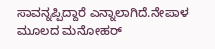ಸಾವನ್ನಪ್ಪಿದ್ದಾರೆ ಎನ್ನಾಲಾಗಿದೆ.ನೇಪಾಳ ಮೂಲದ ಮನೋಹರ್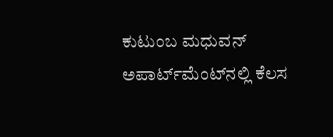ಕುಟುಂಬ ಮಧುವನ್ ಅಪಾರ್ಟ್‌ಮೆಂಟ್‌ನಲ್ಲಿ ಕೆಲಸ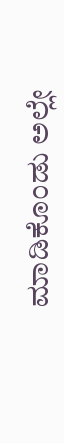ಮಾಡಿಕೊಂಡು ಅಲ್ಲೇ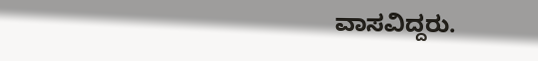ವಾಸವಿದ್ದರು.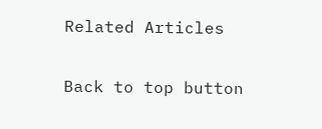Related Articles

Back to top button